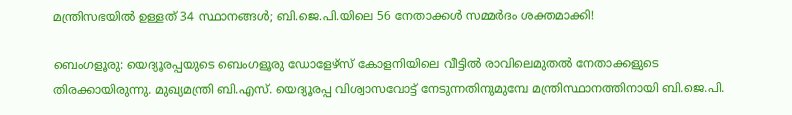മന്ത്രിസഭയിൽ ഉള്ളത് 34 സ്ഥാനങ്ങൾ; ബി.ജെ.പി.യിലെ 56 നേതാക്കൾ സമ്മർദം ശക്തമാക്കി!

ബെംഗളൂരു: യെദ്യൂരപ്പയുടെ ബെംഗളൂരു ഡോളേഴ്‌സ് കോളനിയിലെ വീട്ടിൽ രാവിലെമുതൽ നേതാക്കളുടെ തിരക്കായിരുന്നു. മുഖ്യമന്ത്രി ബി.എസ്. യെദ്യൂരപ്പ വിശ്വാസവോട്ട് നേടുന്നതിനുമുമ്പേ മന്ത്രിസ്ഥാനത്തിനായി ബി.ജെ.പി.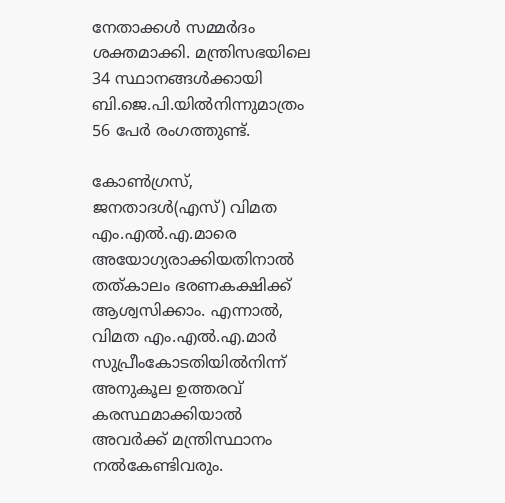നേതാക്കൾ സമ്മർദം ശക്തമാക്കി. മന്ത്രിസഭയിലെ 34 സ്ഥാനങ്ങൾക്കായി ബി.ജെ.പി.യിൽനിന്നുമാത്രം 56 പേർ രംഗത്തുണ്ട്.

കോൺഗ്രസ്, ജനതാദൾ(എസ്) വിമത എം.എൽ.എ.മാരെ അയോഗ്യരാക്കിയതിനാൽ തത്കാലം ഭരണകക്ഷിക്ക് ആശ്വസിക്കാം. എന്നാൽ, വിമത എം.എൽ.എ.മാർ സുപ്രീംകോടതിയിൽനിന്ന് അനുകൂല ഉത്തരവ് കരസ്ഥമാക്കിയാൽ അവർക്ക് മന്ത്രിസ്ഥാനം നൽകേണ്ടിവരും.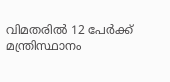വിമതരിൽ 12 പേർക്ക് മന്ത്രിസ്ഥാനം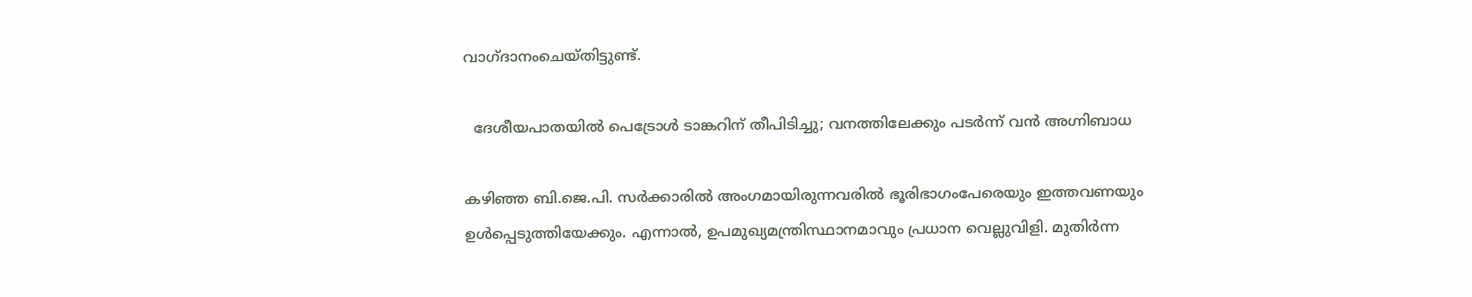വാഗ്ദാനംചെയ്തിട്ടുണ്ട്.

  ദേശീയപാതയിൽ പെട്രോൾ ടാങ്കറിന് തീപിടിച്ചു; വനത്തിലേക്കും പടർന്ന് വൻ അഗ്നിബാധ

കഴിഞ്ഞ ബി.ജെ.പി. സർക്കാരിൽ അംഗമായിരുന്നവരിൽ ഭൂരിഭാഗംപേരെയും ഇത്തവണയും ഉൾപ്പെടുത്തിയേക്കും. എന്നാൽ, ഉപമുഖ്യമന്ത്രിസ്ഥാനമാവും പ്രധാന വെല്ലുവിളി. മുതിർന്ന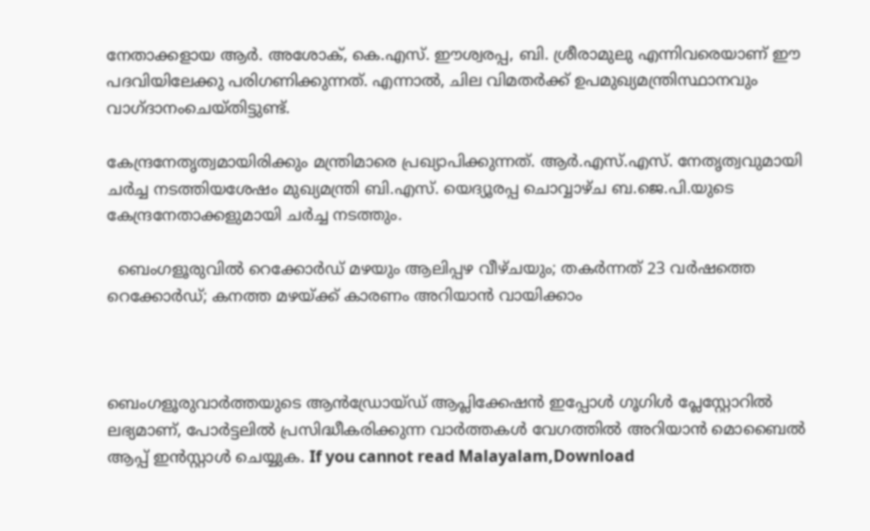നേതാക്കളായ ആർ. അശോക്, കെ.എസ്. ഈശ്വരപ്പ, ബി. ശ്രീരാമുലു എന്നിവരെയാണ് ഈ പദവിയിലേക്കു പരിഗണിക്കുന്നത്. എന്നാൽ, ചില വിമതർക്ക് ഉപമുഖ്യമന്ത്രിസ്ഥാനവും വാഗ്ദാനംചെയ്തിട്ടുണ്ട്.

കേന്ദ്രനേതൃത്വമായിരിക്കും മന്ത്രിമാരെ പ്രഖ്യാപിക്കുന്നത്. ആർ.എസ്.എസ്. നേതൃത്വവുമായി ചർച്ച നടത്തിയശേഷം മുഖ്യമന്ത്രി ബി.എസ്. യെദ്യൂരപ്പ ചൊവ്വാഴ്ച ബ.ജെ.പി.യുടെ കേന്ദ്രനേതാക്കളുമായി ചർച്ച നടത്തും.

  ബെംഗളൂരുവിൽ റെക്കോർഡ് മഴയും ആലിപ്പഴ വീഴ്ചയും; തകർന്നത് 23 വർഷത്തെ റെക്കോർഡ്; കനത്ത മഴയ്ക്ക് കാരണം അറിയാൻ വായിക്കാം



ബെംഗളൂരുവാർത്തയുടെ ആൻഡ്രോയ്ഡ് ആപ്ലിക്കേഷൻ ഇപ്പോൾ ഗൂഗിൾ പ്ലേസ്റ്റോറിൽ ലഭ്യമാണ്, പോർട്ടലിൽ പ്രസിദ്ധീകരിക്കുന്ന വാർത്തകൾ വേഗത്തിൽ അറിയാൻ മൊബൈൽ ആപ്പ് ഇൻസ്റ്റാൾ ചെയ്യുക. If you cannot read Malayalam,Download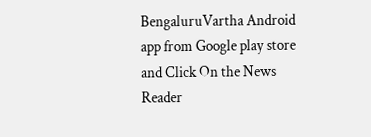BengaluruVartha Android app from Google play store and Click On the News Reader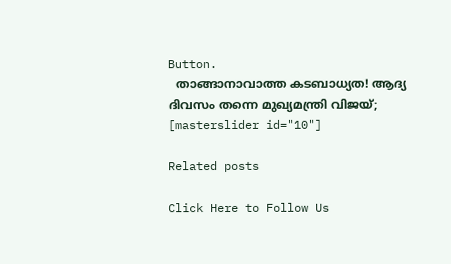Button.
  താങ്ങാനാവാത്ത കടബാധ്യത! ആദ്യ ദിവസം തന്നെ മുഖ്യമന്ത്രി വിജയ്;
[masterslider id="10"]

Related posts

Click Here to Follow Us